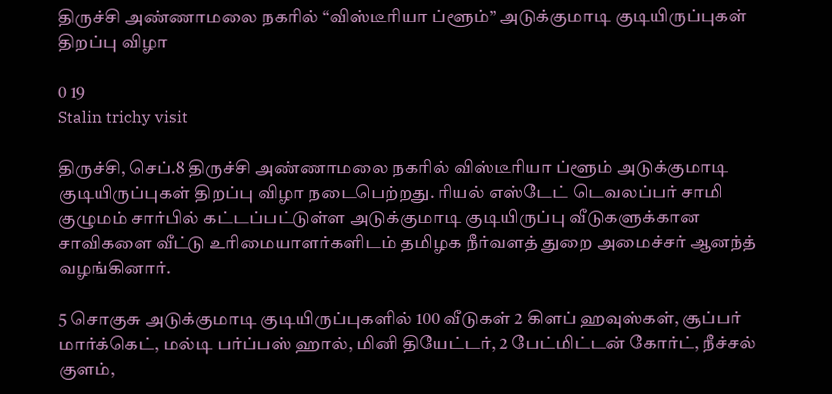திருச்சி அண்ணாமலை நகரில் “விஸ்டீரியா ப்ளூம்” அடுக்குமாடி குடியிருப்புகள் திறப்பு விழா

0 19
Stalin trichy visit

திருச்சி, செப்.8 திருச்சி அண்ணாமலை நகரில் விஸ்டீரியா ப்ளூம் அடுக்குமாடி குடியிருப்புகள் திறப்பு விழா நடைபெற்றது. ரியல் எஸ்டேட் டெவலப்பர் சாமி குழுமம் சார்பில் கட்டப்பட்டுள்ள அடுக்குமாடி குடியிருப்பு வீடுகளுக்கான சாவிகளை வீட்டு உரிமையாளர்களிடம் தமிழக நீர்வளத் துறை அமைச்சர் ஆனந்த் வழங்கினார்.

5 சொகுசு அடுக்குமாடி குடியிருப்புகளில் 100 வீடுகள் 2 கிளப் ஹவுஸ்கள், சூப்பர் மார்க்கெட், மல்டி பர்ப்பஸ் ஹால், மினி தியேட்டர், 2 பேட்மிட்டன் கோர்ட், நீச்சல் குளம்,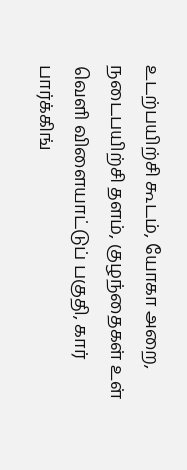உடற்பயிற்சி கூடம், யோகா அறை, நடைபயிற்சி தளம், குழந்தைகள் உள் வெளி விளையாட்டுப் பகுதி, கார் பார்க்கிங்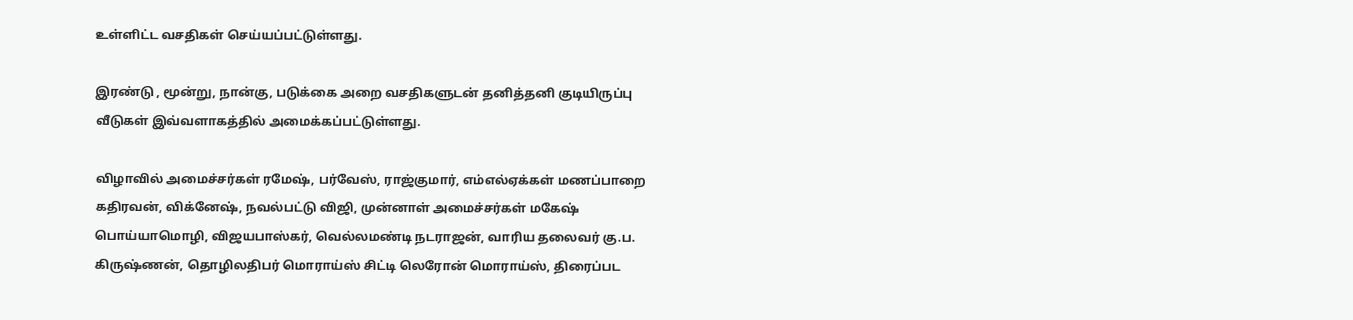உள்ளிட்ட வசதிகள் செய்யப்பட்டுள்ளது.

இரண்டு , மூன்று, நான்கு, படுக்கை அறை வசதிகளுடன் தனித்தனி குடியிருப்பு வீடுகள் இவ்வளாகத்தில் அமைக்கப்பட்டுள்ளது.

விழாவில் அமைச்சர்கள் ரமேஷ், பர்வேஸ், ராஜ்குமார், எம்எல்ஏக்கள் மணப்பாறை கதிரவன், விக்னேஷ், நவல்பட்டு விஜி, முன்னாள் அமைச்சர்கள் மகேஷ் பொய்யாமொழி, விஜயபாஸ்கர், வெல்லமண்டி நடராஜன், வாரிய தலைவர் கு.ப. கிருஷ்ணன், தொழிலதிபர் மொராய்ஸ் சிட்டி லெரோன் மொராய்ஸ், திரைப்பட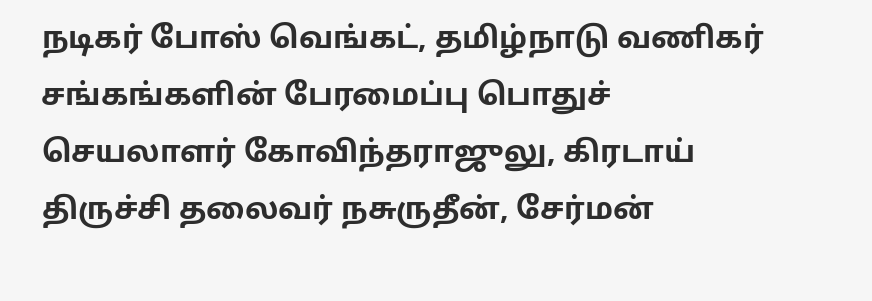நடிகர் போஸ் வெங்கட், தமிழ்நாடு வணிகர் சங்கங்களின் பேரமைப்பு பொதுச் செயலாளர் கோவிந்தராஜுலு, கிரடாய் திருச்சி தலைவர் நசுருதீன், சேர்மன்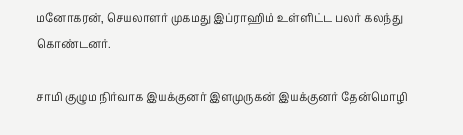மனோகரன், செயலாளர் முகமது இப்ராஹிம் உள்ளிட்ட பலர் கலந்து கொண்டனர்.

சாமி குழும நிர்வாக இயக்குனர் இளமுருகன் இயக்குனர் தேன்மொழி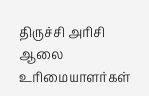திருச்சி அரிசி ஆலை உரிமையாளர்கள்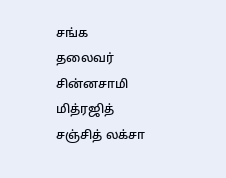சங்க தலைவர் சின்னசாமி மித்ரஜித் சஞ்சித் லக்சா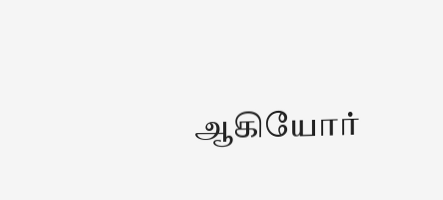ஆகியோர்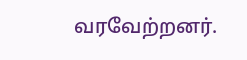வரவேற்றனர்.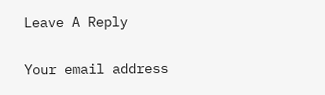Leave A Reply

Your email address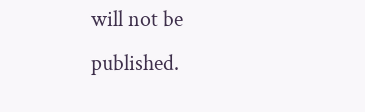will not be published.